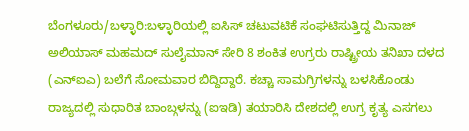ಬೆಂಗಳೂರು/ಬಳ್ಳಾರಿ:ಬಳ್ಳಾರಿಯಲ್ಲಿ ಐಸಿಸ್ ಚಟುವಟಿಕೆ ಸಂಘಟಿಸುತ್ತಿದ್ದ ಮಿನಾಜ್ ಅಲಿಯಾಸ್ ಮಹಮದ್ ಸುಲೈಮಾನ್ ಸೇರಿ 8 ಶಂಕಿತ ಉಗ್ರರು ರಾಷ್ಟ್ರೀಯ ತನಿಖಾ ದಳದ (ಎನ್ಐಎ) ಬಲೆಗೆ ಸೋಮವಾರ ಬಿದ್ದಿದ್ದಾರೆ. ಕಚ್ಚಾ ಸಾಮಗ್ರಿಗಳನ್ನು ಬಳಸಿಕೊಂಡು ರಾಜ್ಯದಲ್ಲಿ ಸುಧಾರಿತ ಬಾಂಬ್ಗಳನ್ನು (ಐಇಡಿ) ತಯಾರಿಸಿ ದೇಶದಲ್ಲಿ ಉಗ್ರ ಕೃತ್ಯ ಎಸಗಲು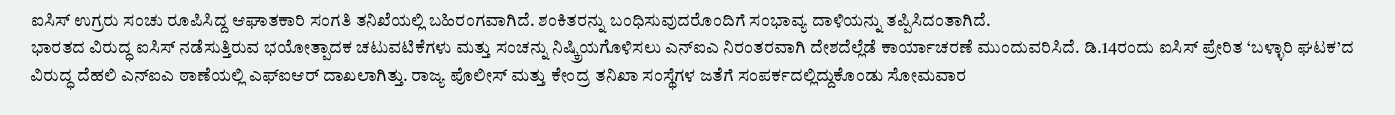ಐಸಿಸ್ ಉಗ್ರರು ಸಂಚು ರೂಪಿಸಿದ್ದ ಆಘಾತಕಾರಿ ಸಂಗತಿ ತನಿಖೆಯಲ್ಲಿ ಬಹಿರಂಗವಾಗಿದೆ. ಶಂಕಿತರನ್ನು ಬಂಧಿಸುವುದರೊಂದಿಗೆ ಸಂಭಾವ್ಯ ದಾಳಿಯನ್ನು ತಪ್ಪಿಸಿದಂತಾಗಿದೆ.
ಭಾರತದ ವಿರುದ್ಧ ಐಸಿಸ್ ನಡೆಸುತ್ತಿರುವ ಭಯೋತ್ಪಾದಕ ಚಟುವಟಿಕೆಗಳು ಮತ್ತು ಸಂಚನ್ನು ನಿಷ್ಕ್ರಿಯಗೊಳಿಸಲು ಎನ್ಐಎ ನಿರಂತರವಾಗಿ ದೇಶದೆಲ್ಲೆಡೆ ಕಾರ್ಯಾಚರಣೆ ಮುಂದುವರಿಸಿದೆ. ಡಿ.14ರಂದು ಐಸಿಸ್ ಪ್ರೇರಿತ ‘ಬಳ್ಳಾರಿ ಘಟಕ’ದ ವಿರುದ್ಧ ದೆಹಲಿ ಎನ್ಐಎ ಠಾಣೆಯಲ್ಲಿ ಎಫ್ಐಆರ್ ದಾಖಲಾಗಿತ್ತು. ರಾಜ್ಯ ಪೊಲೀಸ್ ಮತ್ತು ಕೇಂದ್ರ ತನಿಖಾ ಸಂಸ್ಥೆಗಳ ಜತೆಗೆ ಸಂಪರ್ಕದಲ್ಲಿದ್ದುಕೊಂಡು ಸೋಮವಾರ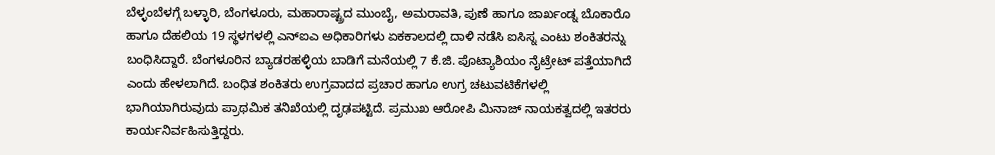ಬೆಳ್ಳಂಬೆಳಗ್ಗೆ ಬಳ್ಳಾರಿ, ಬೆಂಗಳೂರು, ಮಹಾರಾಷ್ಟ್ರದ ಮುಂಬೈ, ಅಮರಾವತಿ, ಪುಣೆ ಹಾಗೂ ಜಾರ್ಖಂಡ್ನ ಬೊಕಾರೊ ಹಾಗೂ ದೆಹಲಿಯ 19 ಸ್ಥಳಗಳಲ್ಲಿ ಎನ್ಐಎ ಅಧಿಕಾರಿಗಳು ಏಕಕಾಲದಲ್ಲಿ ದಾಳಿ ನಡೆಸಿ ಐಸಿಸ್ನ ಎಂಟು ಶಂಕಿತರನ್ನು ಬಂಧಿಸಿದ್ದಾರೆ. ಬೆಂಗಳೂರಿನ ಬ್ಯಾಡರಹಳ್ಳಿಯ ಬಾಡಿಗೆ ಮನೆಯಲ್ಲಿ 7 ಕೆ.ಜಿ. ಪೊಟ್ಯಾಶಿಯಂ ನೈಟ್ರೇಟ್ ಪತ್ತೆಯಾಗಿದೆ ಎಂದು ಹೇಳಲಾಗಿದೆ. ಬಂಧಿತ ಶಂಕಿತರು ಉಗ್ರವಾದದ ಪ್ರಚಾರ ಹಾಗೂ ಉಗ್ರ ಚಟುವಟಿಕೆಗಳಲ್ಲಿ ಭಾಗಿಯಾಗಿರುವುದು ಪ್ರಾಥಮಿಕ ತನಿಖೆಯಲ್ಲಿ ದೃಢಪಟ್ಟಿದೆ. ಪ್ರಮುಖ ಆರೋಪಿ ಮಿನಾಜ್ ನಾಯಕತ್ವದಲ್ಲಿ ಇತರರು ಕಾರ್ಯನಿರ್ವಹಿಸುತ್ತಿದ್ದರು.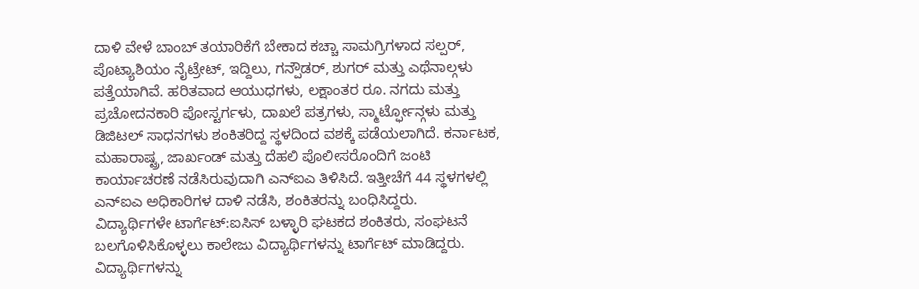ದಾಳಿ ವೇಳೆ ಬಾಂಬ್ ತಯಾರಿಕೆಗೆ ಬೇಕಾದ ಕಚ್ಚಾ ಸಾಮಗ್ರಿಗಳಾದ ಸಲ್ಪರ್, ಪೊಟ್ಯಾಶಿಯಂ ನೈಟ್ರೇಟ್, ಇದ್ದಿಲು, ಗನ್ಪೌಡರ್, ಶುಗರ್ ಮತ್ತು ಎಥೆನಾಲ್ಗಳು ಪತ್ತೆಯಾಗಿವೆ. ಹರಿತವಾದ ಆಯುಧಗಳು, ಲಕ್ಷಾಂತರ ರೂ. ನಗದು ಮತ್ತು ಪ್ರಚೋದನಕಾರಿ ಪೋಸ್ಟರ್ಗಳು, ದಾಖಲೆ ಪತ್ರಗಳು, ಸ್ಮಾರ್ಟ್ಫೋನ್ಗಳು ಮತ್ತು ಡಿಜಿಟಲ್ ಸಾಧನಗಳು ಶಂಕಿತರಿದ್ದ ಸ್ಥಳದಿಂದ ವಶಕ್ಕೆ ಪಡೆಯಲಾಗಿದೆ. ಕರ್ನಾಟಕ, ಮಹಾರಾಷ್ಟ್ರ, ಜಾರ್ಖಂಡ್ ಮತ್ತು ದೆಹಲಿ ಪೊಲೀಸರೊಂದಿಗೆ ಜಂಟಿ ಕಾರ್ಯಾಚರಣೆ ನಡೆಸಿರುವುದಾಗಿ ಎನ್ಐಎ ತಿಳಿಸಿದೆ. ಇತ್ತೀಚೆಗೆ 44 ಸ್ಥಳಗಳಲ್ಲಿ ಎನ್ಐಎ ಅಧಿಕಾರಿಗಳ ದಾಳಿ ನಡೆಸಿ, ಶಂಕಿತರನ್ನು ಬಂಧಿಸಿದ್ದರು.
ವಿದ್ಯಾರ್ಥಿಗಳೇ ಟಾರ್ಗೆಟ್:ಐಸಿಸ್ ಬಳ್ಳಾರಿ ಘಟಕದ ಶಂಕಿತರು, ಸಂಘಟನೆ ಬಲಗೊಳಿಸಿಕೊಳ್ಳಲು ಕಾಲೇಜು ವಿದ್ಯಾರ್ಥಿಗಳನ್ನು ಟಾರ್ಗೆಟ್ ಮಾಡಿದ್ದರು. ವಿದ್ಯಾರ್ಥಿಗಳನ್ನು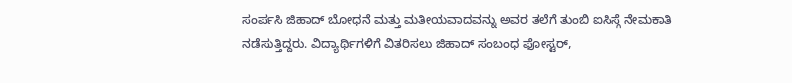ಸಂರ್ಪಸಿ ಜಿಹಾದ್ ಬೋಧನೆ ಮತ್ತು ಮತೀಯವಾದವನ್ನು ಅವರ ತಲೆಗೆ ತುಂಬಿ ಐಸಿಸ್ಗೆ ನೇಮಕಾತಿ ನಡೆಸುತ್ತಿದ್ದರು. ವಿದ್ಯಾರ್ಥಿಗಳಿಗೆ ವಿತರಿಸಲು ಜಿಹಾದ್ ಸಂಬಂಧ ಫೋಸ್ಟರ್,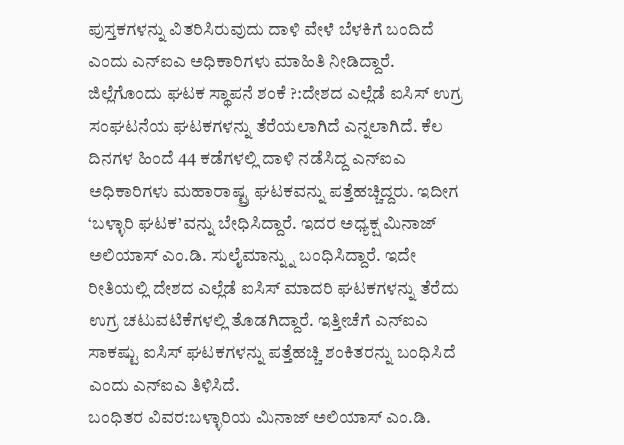ಪುಸ್ತಕಗಳನ್ನು ವಿತರಿಸಿರುವುದು ದಾಳಿ ವೇಳೆ ಬೆಳಕಿಗೆ ಬಂದಿದೆ ಎಂದು ಎನ್ಐಎ ಅಧಿಕಾರಿಗಳು ಮಾಹಿತಿ ನೀಡಿದ್ದಾರೆ.
ಜಿಲ್ಲೆಗೊಂದು ಘಟಕ ಸ್ಥಾಪನೆ ಶಂಕೆ ?:ದೇಶದ ಎಲ್ಲೆಡೆ ಐಸಿಸ್ ಉಗ್ರ ಸಂಘಟನೆಯ ಘಟಕಗಳನ್ನು ತೆರೆಯಲಾಗಿದೆ ಎನ್ನಲಾಗಿದೆ. ಕೆಲ ದಿನಗಳ ಹಿಂದೆ 44 ಕಡೆಗಳಲ್ಲಿ ದಾಳಿ ನಡೆಸಿದ್ದ ಎನ್ಐಎ ಅಧಿಕಾರಿಗಳು ಮಹಾರಾಷ್ಟ್ರ ಘಟಕವನ್ನು ಪತ್ತೆಹಚ್ಚಿದ್ದರು. ಇದೀಗ ‘ಬಳ್ಳಾರಿ ಘಟಕ’ವನ್ನು ಬೇಧಿಸಿದ್ದಾರೆ. ಇದರ ಅಧ್ಯಕ್ಷ ಮಿನಾಜ್ ಅಲಿಯಾಸ್ ಎಂ.ಡಿ. ಸುಲೈಮಾನ್ನ್ನು ಬಂಧಿಸಿದ್ದಾರೆ. ಇದೇ ರೀತಿಯಲ್ಲಿ ದೇಶದ ಎಲ್ಲೆಡೆ ಐಸಿಸ್ ಮಾದರಿ ಘಟಕಗಳನ್ನು ತೆರೆದು ಉಗ್ರ ಚಟುವಟಿಕೆಗಳಲ್ಲಿ ತೊಡಗಿದ್ದಾರೆ. ಇತ್ತೀಚೆಗೆ ಎನ್ಐಎ ಸಾಕಷ್ಟು ಐಸಿಸ್ ಘಟಕಗಳನ್ನು ಪತ್ತೆಹಚ್ಚಿ ಶಂಕಿತರನ್ನು ಬಂಧಿಸಿದೆ ಎಂದು ಎನ್ಐಎ ತಿಳಿಸಿದೆ.
ಬಂಧಿತರ ವಿವರ:ಬಳ್ಳಾರಿಯ ಮಿನಾಜ್ ಅಲಿಯಾಸ್ ಎಂ.ಡಿ.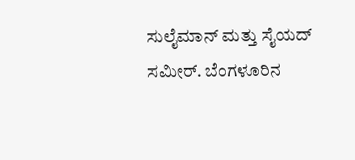ಸುಲೈಮಾನ್ ಮತ್ತು ಸೈಯದ್ ಸಮೀರ್. ಬೆಂಗಳೂರಿನ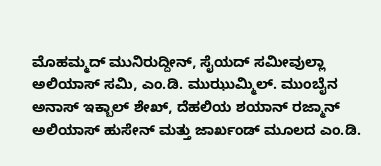ಮೊಹಮ್ಮದ್ ಮುನಿರುದ್ದೀನ್, ಸೈಯದ್ ಸಮೀವುಲ್ಲಾ ಅಲಿಯಾಸ್ ಸಮಿ, ಎಂ.ಡಿ. ಮುಝುಮ್ಮಿಲ್. ಮುಂಬೈನ ಅನಾಸ್ ಇಕ್ಬಾಲ್ ಶೇಖ್, ದೆಹಲಿಯ ಶಯಾನ್ ರಜ್ಮಾನ್ ಅಲಿಯಾಸ್ ಹುಸೇನ್ ಮತ್ತು ಜಾರ್ಖಂಡ್ ಮೂಲದ ಎಂ.ಡಿ.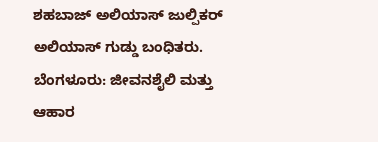ಶಹಬಾಜ್ ಅಲಿಯಾಸ್ ಜುಲ್ಪಿಕರ್ ಅಲಿಯಾಸ್ ಗುಡ್ಡು ಬಂಧಿತರು.
ಬೆಂಗಳೂರು: ಜೀವನಶೈಲಿ ಮತ್ತು ಆಹಾರ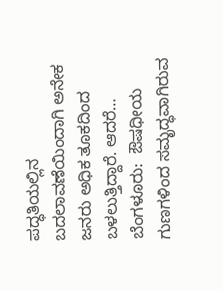ಪದ್ಧತಿಯಲ್ಲಿನ ಬದಲಾವಣೆಯಿಂದಾಗಿ ಅನೇಕ ಜನರು ಅಧಿಕ ತೂಕದಿಂದ ಬಳಲುತ್ತಿದ್ದಾರೆ. ಆದರೆ…
ಬೆಂಗಳೂರು:  ಔಷಧೀಯ ಗುಣಗಳಿಂದ ಸಮೃದ್ಧವಾಗಿರುವ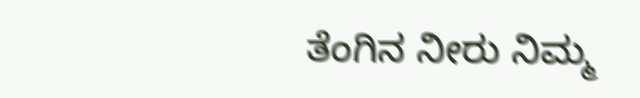ತೆಂಗಿನ ನೀರು ನಿಮ್ಮ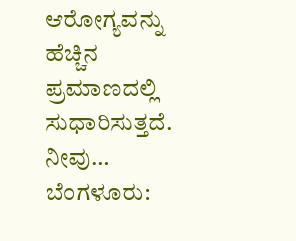ಆರೋಗ್ಯವನ್ನು ಹೆಚ್ಚಿನ ಪ್ರಮಾಣದಲ್ಲಿ ಸುಧಾರಿಸುತ್ತದೆ. ನೀವು…
ಬೆಂಗಳೂರು: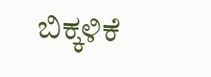ಬಿಕ್ಕಳಿಕೆ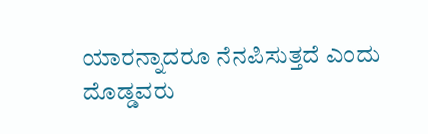ಯಾರನ್ನಾದರೂ ನೆನಪಿಸುತ್ತದೆ ಎಂದು ದೊಡ್ಡವರು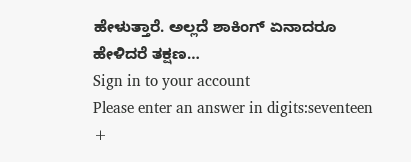ಹೇಳುತ್ತಾರೆ. ಅಲ್ಲದೆ ಶಾಕಿಂಗ್ ಏನಾದರೂ ಹೇಳಿದರೆ ತಕ್ಷಣ…
Sign in to your account
Please enter an answer in digits:seventeen +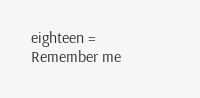eighteen =
Remember me